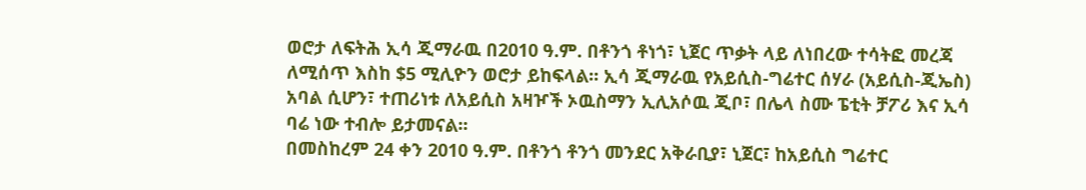ወሮታ ለፍትሕ ኢሳ ጂማራዉ በ2010 ዓ.ም. በቶንጎ ቶነጎ፣ ኒጀር ጥቃት ላይ ለነበረው ተሳትፎ መረጃ ለሚሰጥ እስከ $5 ሚሊዮን ወሮታ ይከፍላል፡፡ ኢሳ ጂማራዉ የአይሲስ-ግሬተር ሰሃራ (አይሲስ-ጂኤስ) አባል ሲሆን፣ ተጠሪነቱ ለአይሲስ አዛዦች ኦዉስማን ኢሊአሶዉ ጂቦ፣ በሌላ ስሙ ፔቲት ቻፖሪ እና ኢሳ ባሬ ነው ተብሎ ይታመናል፡፡
በመስከረም 24 ቀን 2010 ዓ.ም. በቶንጎ ቶንጎ መንደር አቅራቢያ፣ ኒጀር፣ ከአይሲስ ግሬተር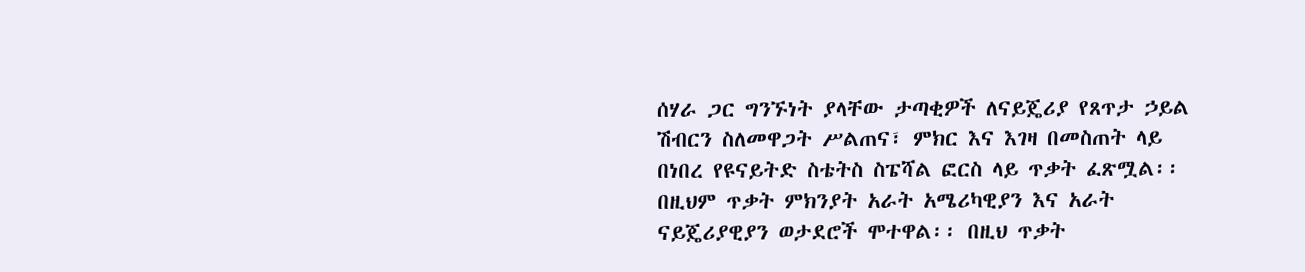ሰሃራ ጋር ግንኙነት ያላቸው ታጣቂዎች ለናይጄሪያ የጸጥታ ኃይል ሽብርን ስለመዋጋት ሥልጠና፣ ምክር እና እገዛ በመስጠት ላይ በነበረ የዩናይትድ ስቴትስ ስፔሻል ፎርስ ላይ ጥቃት ፈጽሟል፡፡ በዚህም ጥቃት ምክንያት አራት አሜሪካዊያን እና አራት ናይጄሪያዊያን ወታደሮች ሞተዋል፡፡ በዚህ ጥቃት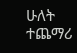ሁለት ተጨማሪ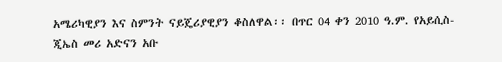አሜሪካዊያን እና ስምንት ናይጄሪያዊያን ቆስለዋል፡፡ በጥር 04 ቀን 2010 ዓ.ም. የአይሲስ- ጂኤስ መሪ አድናን አቡ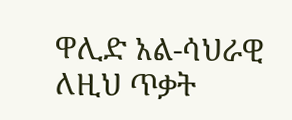ዋሊድ አል-ሳህራዊ ለዚህ ጥቃት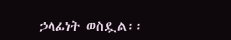ኃላፊነት ወስዷል፡፡